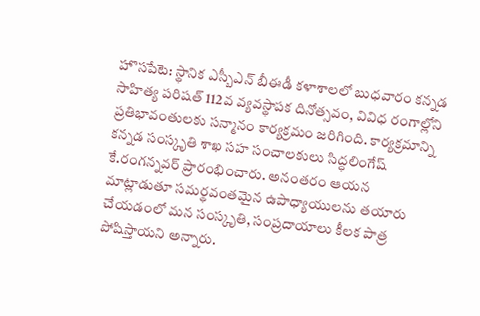హొసపేటె: స్థానిక ఎస్బీఎన్ బీఈడీ కళాశాలలో బుధవారం కన్నడ సాహిత్య పరిషత్ 112వ వ్యవస్థాపక దినోత్సవం, వివిధ రంగాల్లోని ప్రతిభావంతులకు సన్మానం కార్యక్రమం జరిగింది. కార్యక్రమాన్ని కన్నడ సంస్కృతి శాఖ సహ సంచాలకులు సిద్ధలింగేష్ కే.రంగన్నవర్ ప్రారంభించారు. అనంతరం ఆయన మాట్లాడుతూ సమర్థవంతమైన ఉపాధ్యాయులను తయారు చేయడంలో మన సంస్కృతి, సంప్రదాయాలు కీలక పాత్ర పోషిస్తాయని అన్నారు.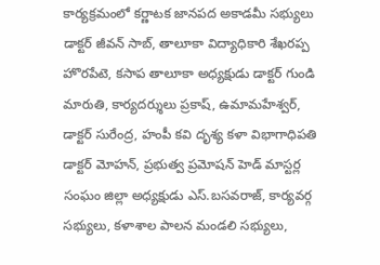కార్యక్రమంలో కర్ణాటక జానపద అకాడమీ సభ్యులు డాక్టర్ జీవన్ సాబ్, తాలూకా విద్యాధికారి శేఖరప్ప హొరపేటె, కసాప తాలూకా అధ్యక్షుడు డాక్టర్ గుండి మారుతి, కార్యదర్శులు ప్రకాష్, ఉమామహేశ్వర్, డాక్టర్ సురేంద్ర, హంపీ కవి దృశ్య కళా విభాగాధిపతి డాక్టర్ మోహన్, ప్రభుత్వ ప్రమోషన్ హెడ్ మాస్టర్ల సంఘం జిల్లా అధ్యక్షుడు ఎస్.బసవరాజ్, కార్యవర్గ సభ్యులు, కళాశాల పాలన మండలి సభ్యులు,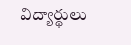విద్యార్థులు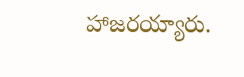హాజరయ్యారు.